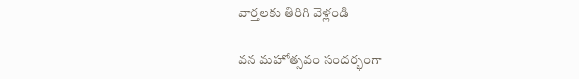వార్తలకు తిరిగి వెళ్లండి

వన మహోత్సవం సందర్భంగా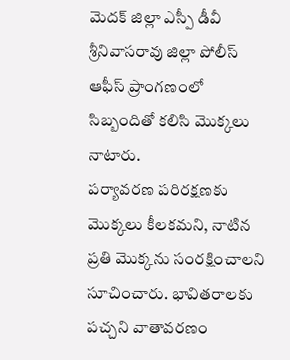మెదక్ జిల్లా ఎస్పీ డీవీ శ్రీనివాసరావు జిల్లా పోలీస్ ఆఫీస్ ప్రాంగణంలో సిబ్బందితో కలిసి మొక్కలు నాటారు.
పర్యావరణ పరిరక్షణకు మొక్కలు కీలకమని, నాటిన ప్రతి మొక్కను సంరక్షించాలని సూచించారు. భావితరాలకు పచ్చని వాతావరణం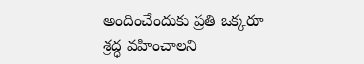అందించేందుకు ప్రతి ఒక్కరూ శ్రద్ధ వహించాలని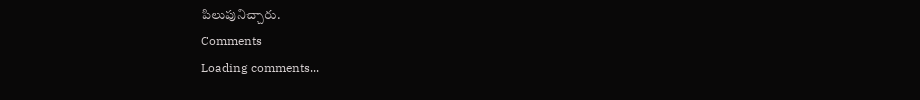పిలుపునిచ్చారు.
Comments
Loading comments...